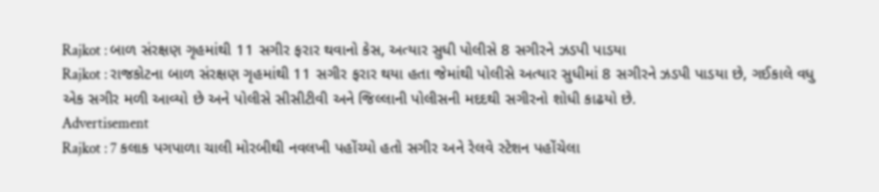Rajkot : બાળ સંરક્ષણ ગૃહમાંથી 11 સગીર ફરાર થવાનો કેસ, અત્યાર સુધી પોલીસે 8 સગીરને ઝડપી પાડયા
Rajkot : રાજકોટના બાળ સંરક્ષણ ગૃહમાંથી 11 સગીર ફરાર થયા હતા જેમાંથી પોલીસે અત્યાર સુધીમાં 8 સગીરને ઝડપી પાડયા છે, ગઈકાલે વધુ એક સગીર મળી આવ્યો છે અને પોલીસે સીસીટીવી અને જિલ્લાની પોલીસની મદદથી સગીરનો શોધી કાઢયો છે.
Advertisement
Rajkot : 7 કલાક પગપાળા ચાલી મોરબીથી નવલખી પહોંચ્યો હતો સગીર અને રેલવે સ્ટેશન પહોંચેલા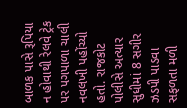બાળક પાસે રૂપિયા ન હોવાથી રેલવે ટ્રેક પર પગપાળા ચાલી નવલખી પહોંચ્યો હતો. રાજકોટ પોલીસે અત્યાર સુધીમાં 8 સગીર ઝડપી પાડવા સફળતા મળી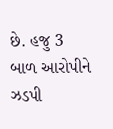છે. હજુ 3 બાળ આરોપીને ઝડપી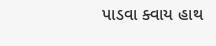પાડવા ક્વાય હાથ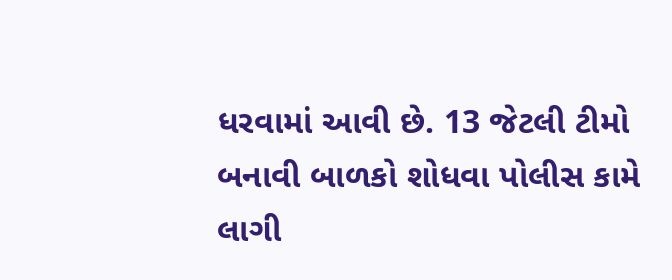ધરવામાં આવી છે. 13 જેટલી ટીમો બનાવી બાળકો શોધવા પોલીસ કામે લાગી